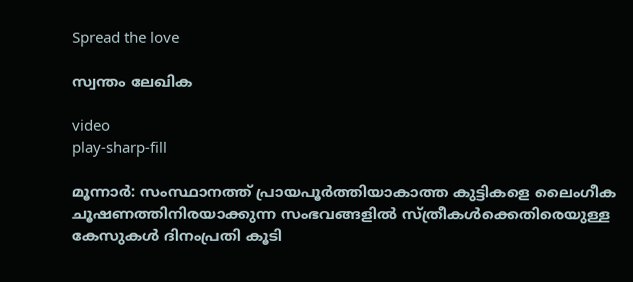Spread the love

സ്വന്തം ലേഖിക

video
play-sharp-fill

മൂന്നാർ: സംസ്ഥാനത്ത് പ്രായപൂർത്തിയാകാത്ത കുട്ടികളെ ലൈംഗീക ചൂഷണത്തിനിരയാക്കുന്ന സംഭവങ്ങളിൽ സ്ത്രീകൾക്കെതിരെയുള്ള കേസുകൾ ദിനംപ്രതി കൂടി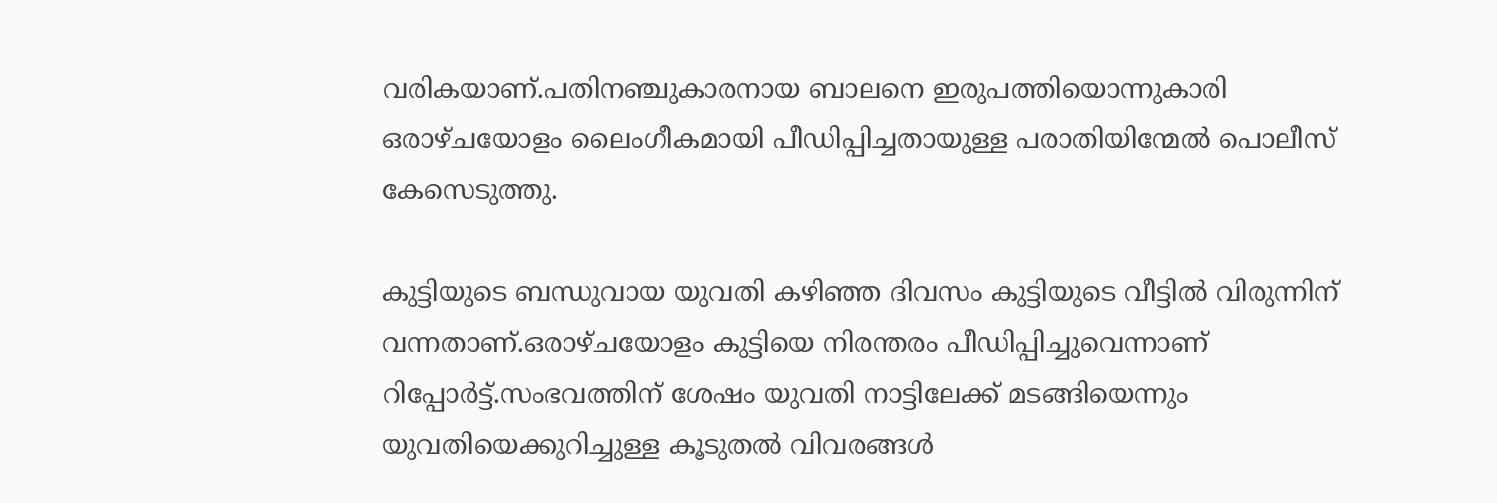വരികയാണ്.പതിനഞ്ചുകാരനായ ബാലനെ ഇരുപത്തിയൊന്നുകാരി ഒരാഴ്ചയോളം ലൈംഗീകമായി പീഡിപ്പിച്ചതായുള്ള പരാതിയിന്മേൽ പൊലീസ് കേസെടുത്തു.

കുട്ടിയുടെ ബന്ധുവായ യുവതി കഴിഞ്ഞ ദിവസം കുട്ടിയുടെ വീട്ടിൽ വിരുന്നിന് വന്നതാണ്.ഒരാഴ്ചയോളം കുട്ടിയെ നിരന്തരം പീഡിപ്പിച്ചുവെന്നാണ് റിപ്പോർട്ട്.സംഭവത്തിന് ശേഷം യുവതി നാട്ടിലേക്ക് മടങ്ങിയെന്നും യുവതിയെക്കുറിച്ചുള്ള കൂടുതൽ വിവരങ്ങൾ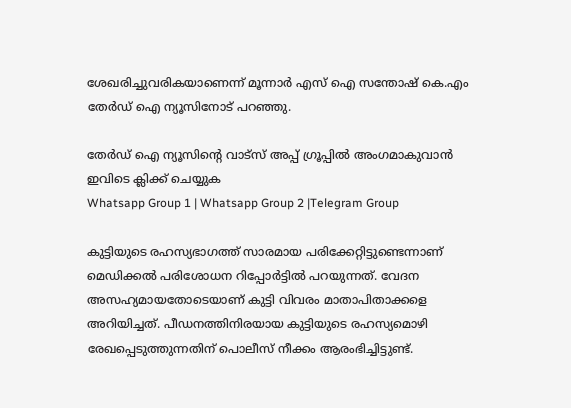ശേഖരിച്ചുവരികയാണെന്ന് മൂന്നാർ എസ് ഐ സന്തോഷ് കെ.എം തേർഡ് ഐ ന്യൂസിനോട് പറഞ്ഞു.

തേർഡ് ഐ ന്യൂസിന്റെ വാട്സ് അപ്പ് ഗ്രൂപ്പിൽ അംഗമാകുവാൻ ഇവിടെ ക്ലിക്ക് ചെയ്യുക
Whatsapp Group 1 | Whatsapp Group 2 |Telegram Group

കുട്ടിയുടെ രഹസ്യഭാഗത്ത് സാരമായ പരിക്കേറ്റിട്ടുണ്ടെന്നാണ് മെഡിക്കൽ പരിശോധന റിപ്പോർട്ടിൽ പറയുന്നത്. വേദന അസഹ്യമായതോടെയാണ് കുട്ടി വിവരം മാതാപിതാക്കളെ അറിയിച്ചത്. പീഡനത്തിനിരയായ കുട്ടിയുടെ രഹസ്യമൊഴി രേഖപ്പെടുത്തുന്നതിന് പൊലീസ് നീക്കം ആരംഭിച്ചിട്ടുണ്ട്.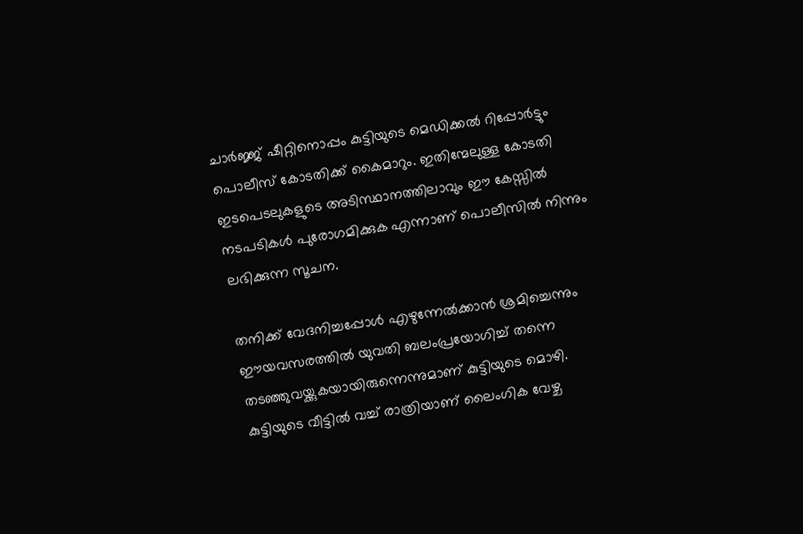ചാർജ്ജ് ഷീറ്റിനൊപ്പം കുട്ടിയുടെ മെഡിക്കൽ റിപ്പോർട്ടും പൊലീസ് കോടതിക്ക് കൈമാറും. ഇതിന്മേലുള്ള കോടതി ഇടപെടലുകളുടെ അടിസ്ഥാനത്തിലാവും ഈ കേസ്സിൽ നടപടികൾ പുരോഗമിക്കുക എന്നാണ് പൊലീസിൽ നിന്നും ലഭിക്കുന്ന സൂചന.

തനിക്ക് വേദനിച്ചപ്പോൾ എഴുന്നേൽക്കാൻ ശ്രമിച്ചെന്നും ഈയവസരത്തിൽ യുവതി ബലംപ്രയോഗിച്ച് തന്നെ തടഞ്ഞുവയ്ക്കുകയായിരുന്നെന്നുമാണ് കുട്ടിയുടെ മൊഴി. കുട്ടിയുടെ വീട്ടിൽ വച്ച് രാത്രിയാണ് ലൈംഗിക വേഴ്ച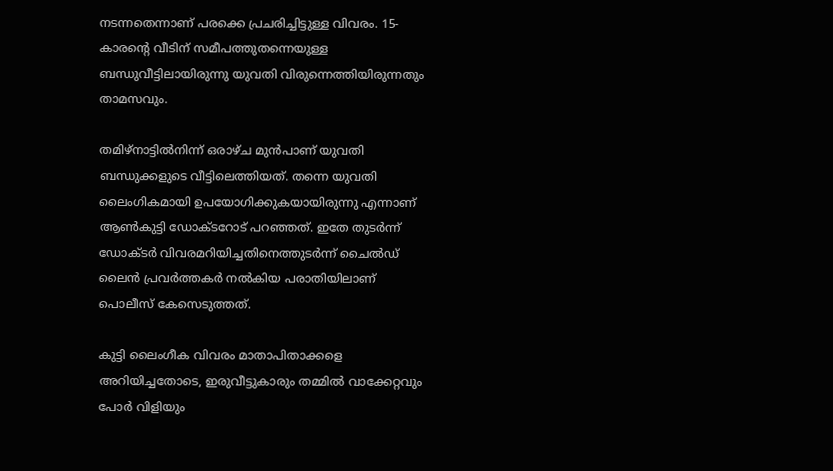നടന്നതെന്നാണ് പരക്കെ പ്രചരിച്ചിട്ടുള്ള വിവരം. 15- കാരന്റെ വീടിന് സമീപത്തുതന്നെയുള്ള ബന്ധുവീട്ടിലായിരുന്നു യുവതി വിരുന്നെത്തിയിരുന്നതും താമസവും.

തമിഴ്നാട്ടിൽനിന്ന് ഒരാഴ്ച മുൻപാണ് യുവതി ബന്ധുക്കളുടെ വീട്ടിലെത്തിയത്. തന്നെ യുവതി ലൈംഗികമായി ഉപയോഗിക്കുകയായിരുന്നു എന്നാണ് ആൺകുട്ടി ഡോക്ടറോട് പറഞ്ഞത്. ഇതേ തുടർന്ന് ഡോക്ടർ വിവരമറിയിച്ചതിനെത്തുടർന്ന് ചൈൽഡ് ലൈൻ പ്രവർത്തകർ നൽകിയ പരാതിയിലാണ് പൊലീസ് കേസെടുത്തത്.

കുട്ടി ലൈംഗീക വിവരം മാതാപിതാക്കളെ അറിയിച്ചതോടെ, ഇരുവീട്ടുകാരും തമ്മിൽ വാക്കേറ്റവും പോർ വിളിയും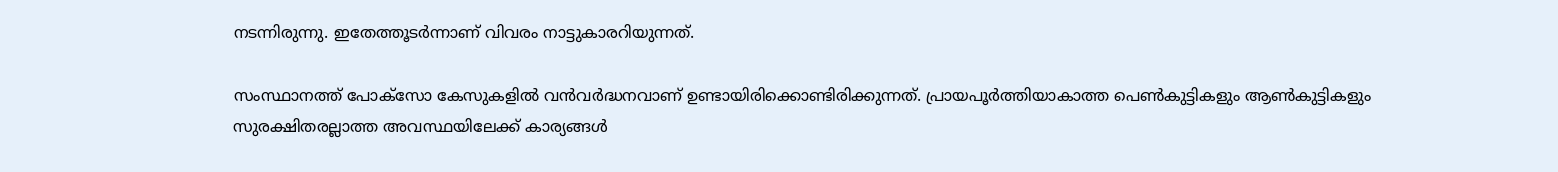നടന്നിരുന്നു. ഇതേത്തൂടർന്നാണ് വിവരം നാട്ടുകാരറിയുന്നത്.

സംസ്ഥാനത്ത് പോക്‌സോ കേസുകളിൽ വൻവർദ്ധനവാണ് ഉണ്ടായിരിക്കൊണ്ടിരിക്കുന്നത്. പ്രായപൂർത്തിയാകാത്ത പെൺകുട്ടികളും ആൺകുട്ടികളും സുരക്ഷിതരല്ലാത്ത അവസ്ഥയിലേക്ക് കാര്യങ്ങൾ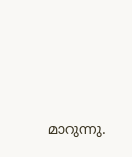മാറുന്നു.